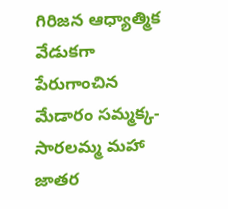గిరిజన ఆధ్యాత్మిక వేడుకగా పేరుగాంచిన మేడారం సమ్మక్క-సారలమ్మ మహా జాతర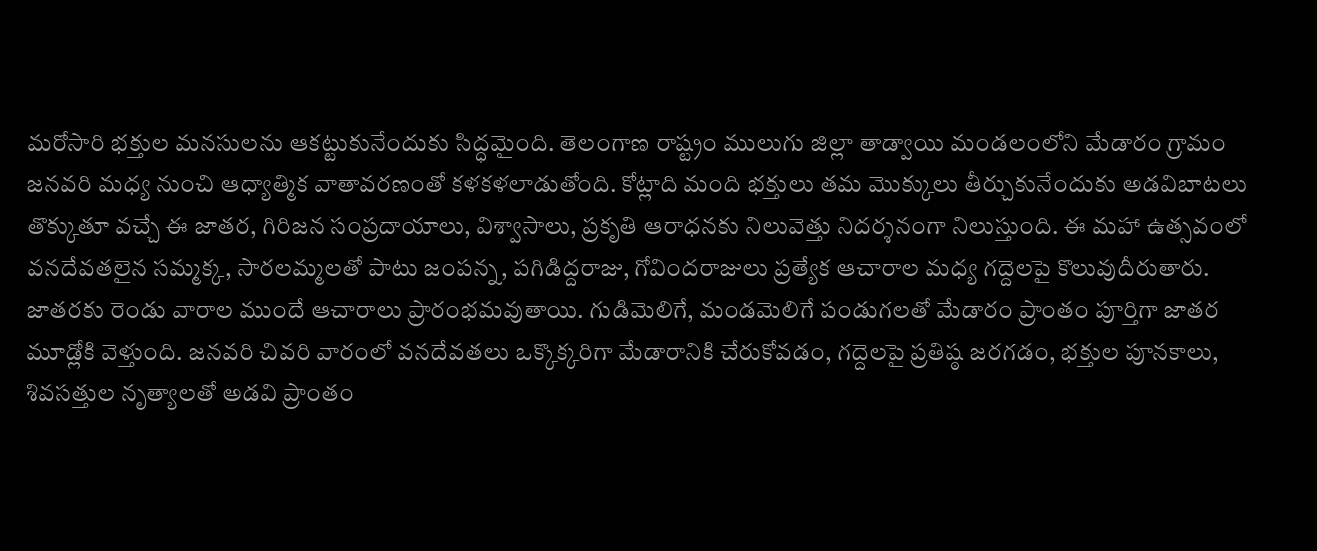మరోసారి భక్తుల మనసులను ఆకట్టుకునేందుకు సిద్ధమైంది. తెలంగాణ రాష్ట్రం ములుగు జిల్లా తాడ్వాయి మండలంలోని మేడారం గ్రామం జనవరి మధ్య నుంచి ఆధ్యాత్మిక వాతావరణంతో కళకళలాడుతోంది. కోట్లాది మంది భక్తులు తమ మొక్కులు తీర్చుకునేందుకు అడవిబాటలు తొక్కుతూ వచ్చే ఈ జాతర, గిరిజన సంప్రదాయాలు, విశ్వాసాలు, ప్రకృతి ఆరాధనకు నిలువెత్తు నిదర్శనంగా నిలుస్తుంది. ఈ మహా ఉత్సవంలో వనదేవతలైన సమ్మక్క, సారలమ్మలతో పాటు జంపన్న, పగిడిద్దరాజు, గోవిందరాజులు ప్రత్యేక ఆచారాల మధ్య గద్దెలపై కొలువుదీరుతారు.
జాతరకు రెండు వారాల ముందే ఆచారాలు ప్రారంభమవుతాయి. గుడిమెలిగే, మండమెలిగే పండుగలతో మేడారం ప్రాంతం పూర్తిగా జాతర మూడ్లోకి వెళ్తుంది. జనవరి చివరి వారంలో వనదేవతలు ఒక్కొక్కరిగా మేడారానికి చేరుకోవడం, గద్దెలపై ప్రతిష్ఠ జరగడం, భక్తుల పూనకాలు, శివసత్తుల నృత్యాలతో అడవి ప్రాంతం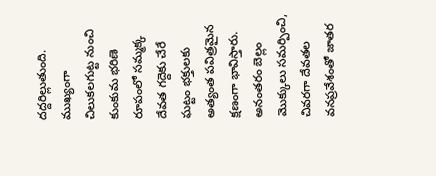దద్దరిల్లుతుంది. ముఖ్యంగా చిలుకలగుట్ట నుంచి కుంకుమ భరిణె రూపంలో సమ్మక్క దేవత గద్దెకు చేరే ఘట్టం భక్తులకు అత్యంత పవిత్రమైన క్షణంగా భావిస్తారు. అనంతరం బెల్లం మొక్కులు సమర్పించి, చివరగా దేవతల వనప్రవేశంతో జాతర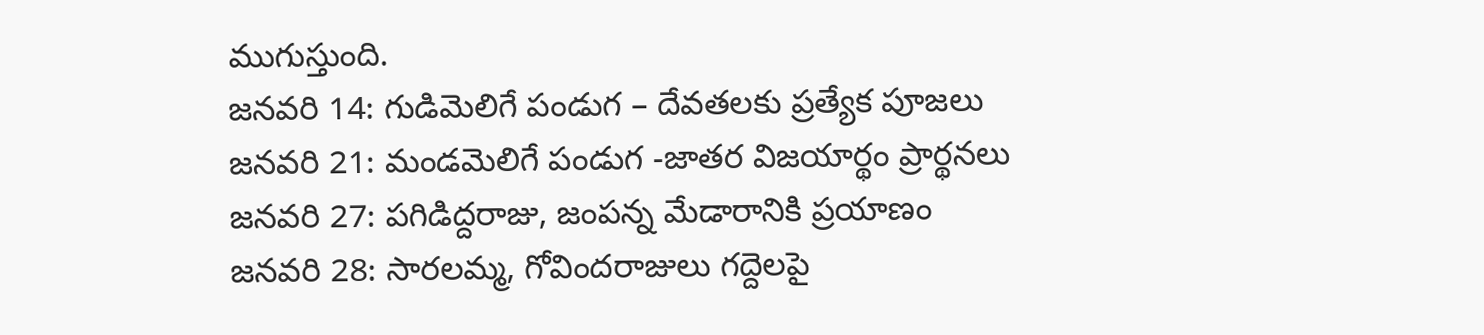ముగుస్తుంది.
జనవరి 14: గుడిమెలిగే పండుగ – దేవతలకు ప్రత్యేక పూజలు
జనవరి 21: మండమెలిగే పండుగ -జాతర విజయార్థం ప్రార్థనలు
జనవరి 27: పగిడిద్దరాజు, జంపన్న మేడారానికి ప్రయాణం
జనవరి 28: సారలమ్మ, గోవిందరాజులు గద్దెలపై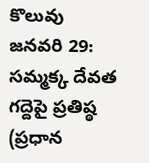కొలువు
జనవరి 29: సమ్మక్క దేవత గద్దెపై ప్రతిష్ఠ (ప్రధాన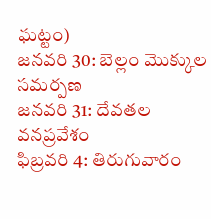ఘట్టం)
జనవరి 30: బెల్లం మొక్కుల సమర్పణ
జనవరి 31: దేవతల వనప్రవేశం
ఫిబ్రవరి 4: తిరుగువారం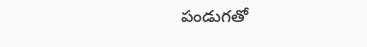పండుగతో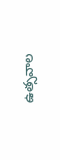ఉత్సవాల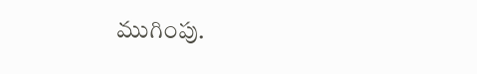ముగింపు.